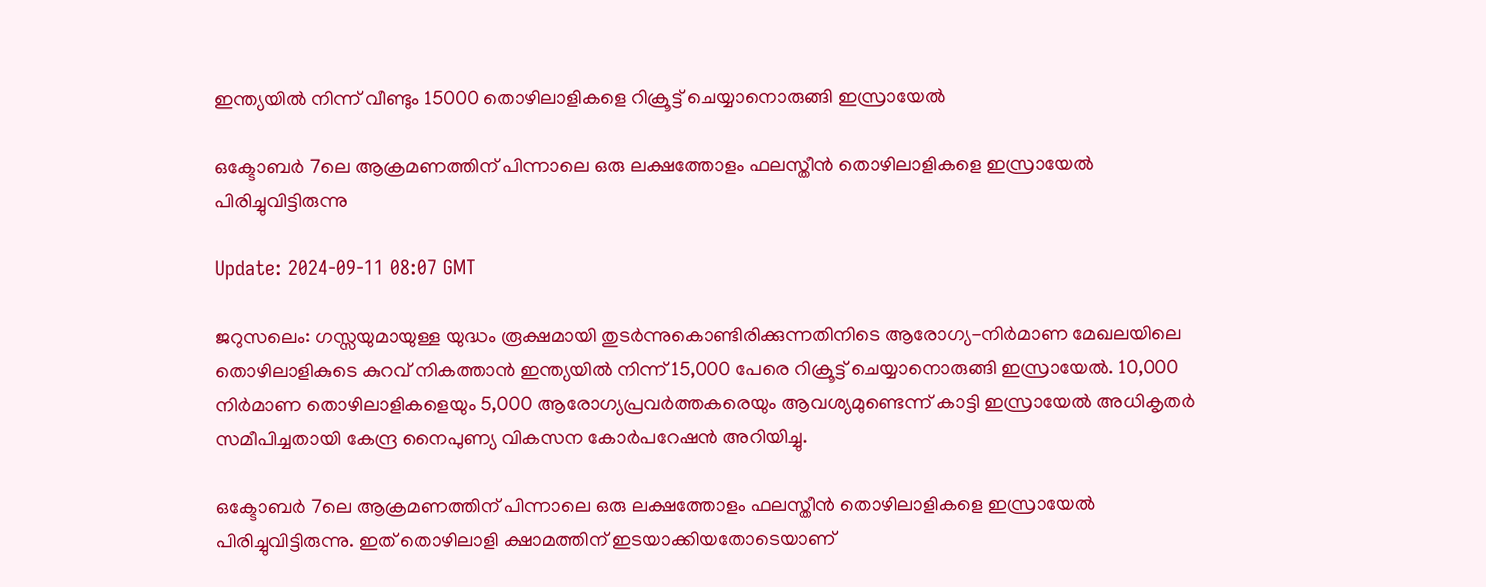ഇന്ത്യയില്‍ നിന്ന് വീണ്ടും 15000 തൊഴിലാളികളെ റിക്രൂട്ട് ചെയ്യാനൊരുങ്ങി ഇസ്രായേല്‍

ഒക്ടോബര്‍ 7ലെ ആക്രമണത്തിന് പിന്നാലെ ഒരു ലക്ഷത്തോളം ഫലസ്തീന്‍ തൊഴിലാളികളെ ഇസ്രായേല്‍ പിരിച്ചുവിട്ടിരുന്നു

Update: 2024-09-11 08:07 GMT

ജറുസലെം: ഗസ്സയുമായുള്ള യുദ്ധം രൂക്ഷമായി തുടര്‍ന്നുകൊണ്ടിരിക്കുന്നതിനിടെ ആരോഗ്യ-നിര്‍മാണ മേഖലയിലെ തൊഴിലാളികുടെ കുറവ് നികത്താന്‍ ഇന്ത്യയില്‍ നിന്ന് 15,000 പേരെ റിക്രൂട്ട് ചെയ്യാനൊരുങ്ങി ഇസ്രായേല്‍. 10,000 നിര്‍മാണ തൊഴിലാളികളെയും 5,000 ആരോഗ്യപ്രവര്‍ത്തകരെയും ആവശ്യമുണ്ടെന്ന് കാട്ടി ഇസ്രായേല്‍ അധികൃതര്‍ സമീപിച്ചതായി കേന്ദ്ര നൈപുണ്യ വികസന കോര്‍പറേഷന്‍ അറിയിച്ചു.

ഒക്ടോബര്‍ 7ലെ ആക്രമണത്തിന് പിന്നാലെ ഒരു ലക്ഷത്തോളം ഫലസ്തീന്‍ തൊഴിലാളികളെ ഇസ്രായേല്‍ പിരിച്ചുവിട്ടിരുന്നു. ഇത് തൊഴിലാളി ക്ഷാമത്തിന് ഇടയാക്കിയതോടെയാണ്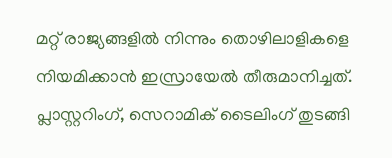മറ്റ് രാജ്യങ്ങളില്‍ നിന്നും തൊഴിലാളികളെ നിയമിക്കാന്‍ ഇസ്രായേല്‍ തീരുമാനിച്ചത്. പ്ലാസ്റ്ററിംഗ്, സെറാമിക് ടൈലിംഗ് തുടങ്ങി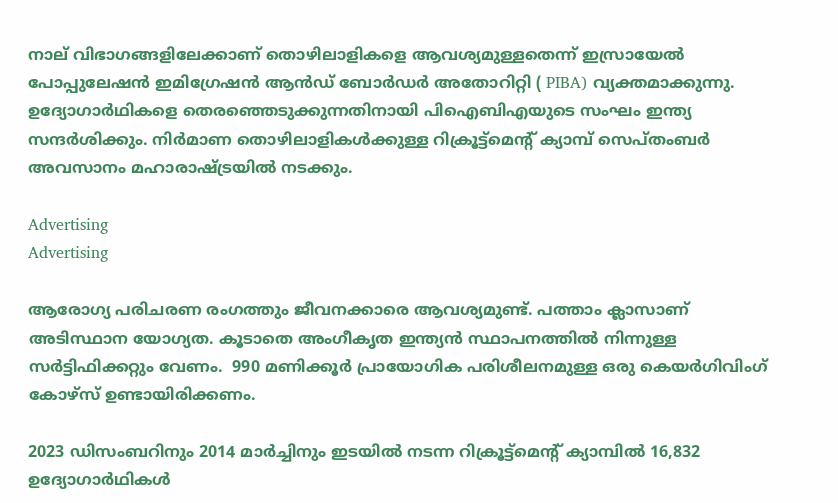നാല് വിഭാഗങ്ങളിലേക്കാണ് തൊഴിലാളികളെ ആവശ്യമുള്ളതെന്ന് ഇസ്രായേല്‍ പോപ്പുലേഷന്‍ ഇമിഗ്രേഷന്‍ ആന്‍ഡ് ബോര്‍ഡര്‍ അതോറിറ്റി ( PIBA) വ്യക്തമാക്കുന്നു. ഉദ്യോഗാർഥികളെ തെരഞ്ഞെടുക്കുന്നതിനായി പിഐബിഎയുടെ സംഘം ഇന്ത്യ സന്ദർശിക്കും. നിർമാണ തൊഴിലാളികൾക്കുള്ള റിക്രൂട്ട്‌മെൻ്റ് ക്യാമ്പ് സെപ്തംബര്‍ അവസാനം മഹാരാഷ്ട്രയിൽ നടക്കും.

Advertising
Advertising

ആരോഗ്യ പരിചരണ രംഗത്തും ജീവനക്കാരെ ആവശ്യമുണ്ട്. പത്താം ക്ലാസാണ് അടിസ്ഥാന യോഗ്യത. കൂടാതെ അംഗീകൃത ഇന്ത്യന്‍ സ്ഥാപനത്തില്‍ നിന്നുള്ള സര്‍ട്ടിഫിക്കറ്റും വേണം.  990 മണിക്കൂർ പ്രായോഗിക പരിശീലനമുള്ള ഒരു കെയർഗിവിംഗ് കോഴ്സ് ഉണ്ടായിരിക്കണം.

2023 ഡിസംബറിനും 2014 മാര്‍ച്ചിനും ഇടയില്‍ നടന്ന റിക്രൂട്ട്മെന്‍റ് ക്യാമ്പില്‍ 16,832 ഉദ്യോഗാർഥികള്‍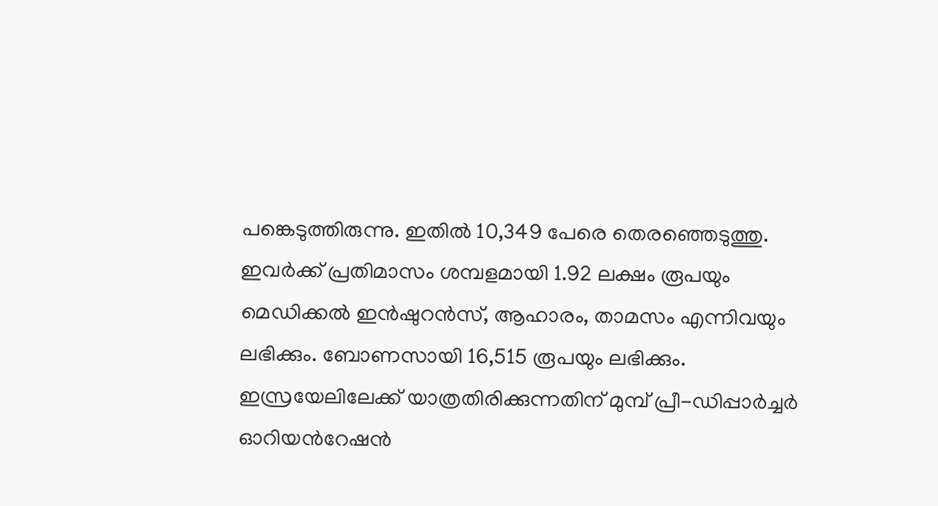പങ്കെടുത്തിരുന്നു. ഇതില്‍ 10,349 പേരെ തെരഞ്ഞെടുത്തു. ഇവര്‍ക്ക് പ്രതിമാസം ശമ്പളമായി 1.92 ലക്ഷം രൂപയും മെഡിക്കല്‍ ഇന്‍ഷുറന്‍സ്, ആഹാരം, താമസം എന്നിവയും ലഭിക്കും. ബോണസായി 16,515 രൂപയും ലഭിക്കും. ഇസ്രയേലിലേക്ക് യാത്രതിരിക്കുന്നതിന് മുമ്പ് പ്രീ-ഡിപ്പാര്‍ച്ചര്‍ ഓറിയന്‍റേഷന്‍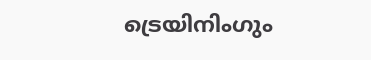ട്രെയിനിംഗും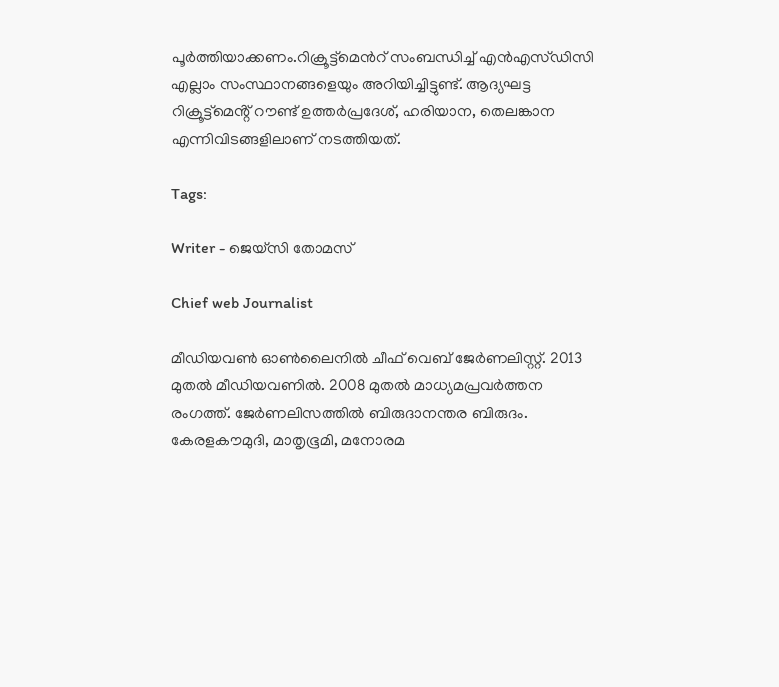പൂര്‍ത്തിയാക്കണം.റിക്രൂട്ട്മെന്‍റ് സംബന്ധിച്ച് എന്‍എസ്‍ഡിസി എല്ലാം സംസ്ഥാനങ്ങളെയും അറിയിച്ചിട്ടുണ്ട്. ആദ്യഘട്ട റിക്രൂട്ട്‌മെൻ്റ് റൗണ്ട് ഉത്തർപ്രദേശ്, ഹരിയാന, തെലങ്കാന എന്നിവിടങ്ങളിലാണ് നടത്തിയത്.

Tags:

Writer - ജെയ്സി തോമസ്

Chief web Journalist

മീഡിയവൺ ഓൺലൈനിൽ ചീഫ് വെബ് ജേർണലിസ്റ്റ്. 2013 മുതൽ മീഡിയവണിൽ. 2008 മുതൽ മാധ്യമപ്രവർത്തന രംഗത്ത്. ജേർണലിസത്തിൽ ബിരുദാനന്തര ബിരുദം. കേരളകൗമുദി, മാതൃഭൂമി, മനോരമ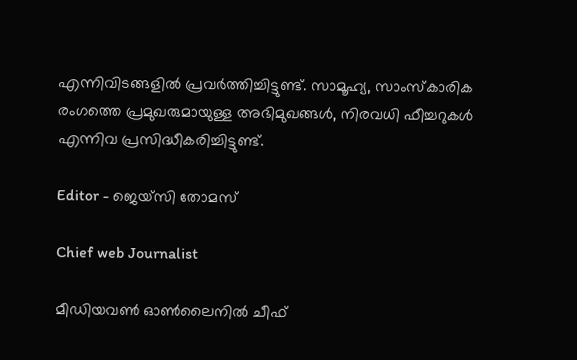എന്നിവിടങ്ങളിൽ പ്രവർത്തിച്ചിട്ടുണ്ട്. സാമൂഹ്യ, സാംസ്‌കാരിക രംഗത്തെ പ്രമുഖരുമായുള്ള അഭിമുഖങ്ങൾ, നിരവധി ഫീച്ചറുകൾ എന്നിവ പ്രസിദ്ധീകരിച്ചിട്ടുണ്ട്.

Editor - ജെയ്സി തോമസ്

Chief web Journalist

മീഡിയവൺ ഓൺലൈനിൽ ചീഫ്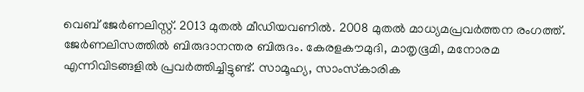വെബ് ജേർണലിസ്റ്റ്. 2013 മുതൽ മീഡിയവണിൽ. 2008 മുതൽ മാധ്യമപ്രവർത്തന രംഗത്ത്. ജേർണലിസത്തിൽ ബിരുദാനന്തര ബിരുദം. കേരളകൗമുദി, മാതൃഭൂമി, മനോരമ എന്നിവിടങ്ങളിൽ പ്രവർത്തിച്ചിട്ടുണ്ട്. സാമൂഹ്യ, സാംസ്‌കാരിക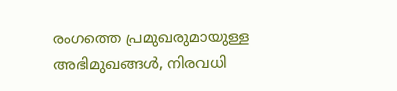രംഗത്തെ പ്രമുഖരുമായുള്ള അഭിമുഖങ്ങൾ, നിരവധി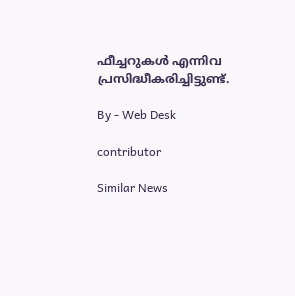ഫീച്ചറുകൾ എന്നിവ പ്രസിദ്ധീകരിച്ചിട്ടുണ്ട്.

By - Web Desk

contributor

Similar News